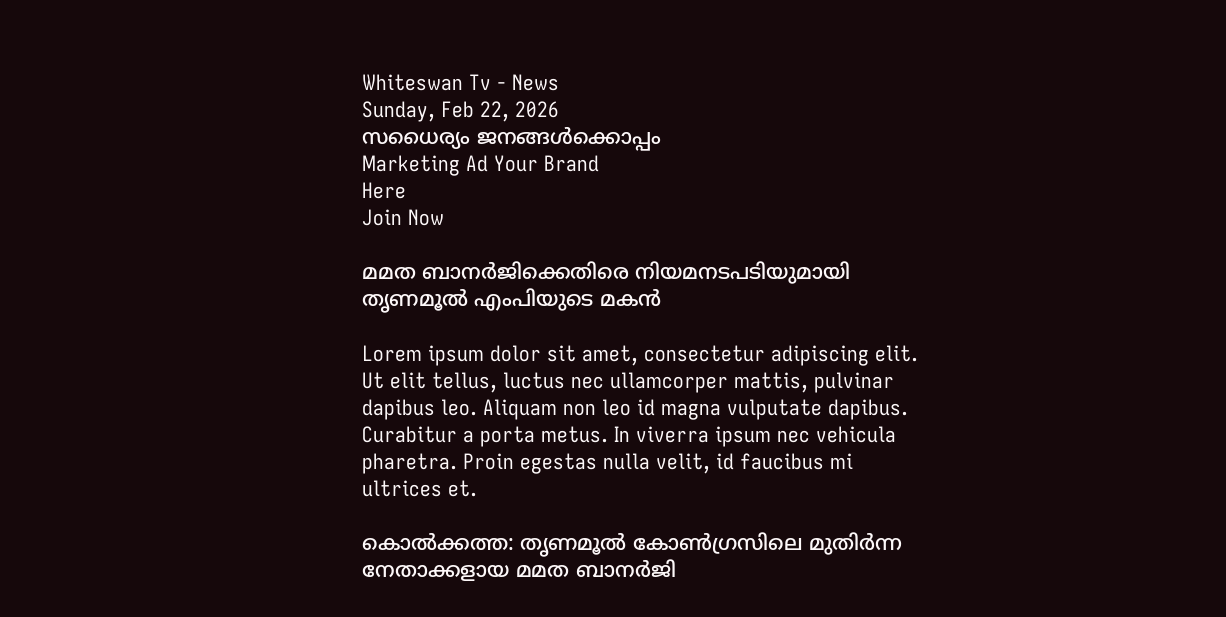Whiteswan Tv - News
Sunday, Feb 22, 2026
സധൈര്യം ജനങ്ങൾക്കൊപ്പം
Marketing Ad Your Brand
Here
Join Now

മമത ബാനർജിക്കെതിരെ നിയമനടപടിയുമായി തൃണമൂൽ എംപിയുടെ മകൻ

Lorem ipsum dolor sit amet, consectetur adipiscing elit. Ut elit tellus, luctus nec ullamcorper mattis, pulvinar dapibus leo. Aliquam non leo id magna vulputate dapibus. Curabitur a porta metus. In viverra ipsum nec vehicula pharetra. Proin egestas nulla velit, id faucibus mi ultrices et.

കൊൽക്കത്ത: തൃണമൂൽ കോൺഗ്രസിലെ മുതിർന്ന നേതാക്കളായ മമത ബാനർജി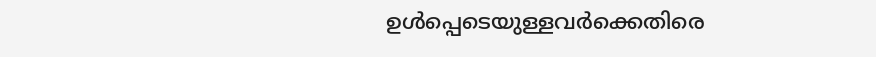ഉൾപ്പെടെയുള്ളവർക്കെതിരെ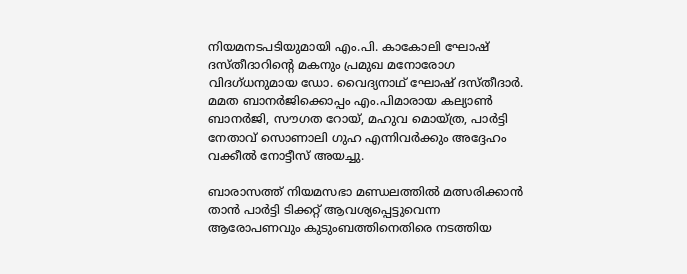നിയമനടപടിയുമായി എം.പി. കാകോലി ഘോഷ് ദസ്തീദാറിന്റെ മകനും പ്രമുഖ മനോരോഗ വിദഗ്ധനുമായ ഡോ. വൈദ്യനാഥ് ഘോഷ് ദസ്തീദാർ. മമത ബാനർജിക്കൊപ്പം എം.പിമാരായ കല്യാൺ ബാനർജി, സൗഗത റോയ്, മഹുവ മൊയ്ത്ര, പാർട്ടി നേതാവ് സൊണാലി ഗുഹ എന്നിവർക്കും അദ്ദേഹം വക്കീൽ നോട്ടീസ് അയച്ചു.

ബാരാസത്ത് നിയമസഭാ മണ്ഡലത്തിൽ മത്സരിക്കാൻ താൻ പാർട്ടി ടിക്കറ്റ് ആവശ്യപ്പെട്ടുവെന്ന ആരോപണവും കുടുംബത്തിനെതിരെ നടത്തിയ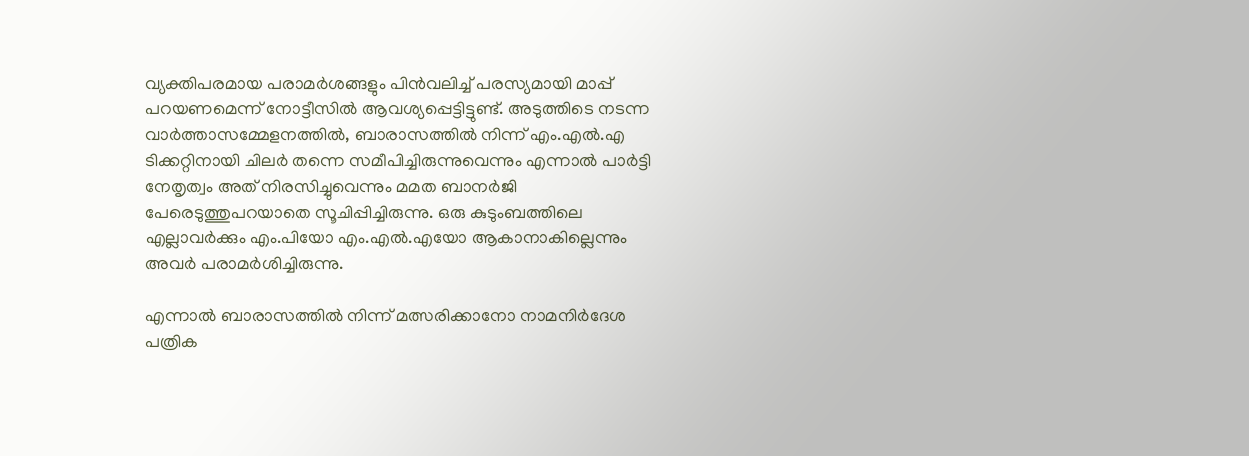വ്യക്തിപരമായ പരാമർശങ്ങളും പിൻവലിച്ച് പരസ്യമായി മാപ്പ് പറയണമെന്ന് നോട്ടീസിൽ ആവശ്യപ്പെട്ടിട്ടുണ്ട്. അടുത്തിടെ നടന്ന വാർത്താസമ്മേളനത്തിൽ, ബാരാസത്തിൽ നിന്ന് എം.എൽ.എ ടിക്കറ്റിനായി ചിലർ തന്നെ സമീപിച്ചിരുന്നുവെന്നും എന്നാൽ പാർട്ടി നേതൃത്വം അത് നിരസിച്ചുവെന്നും മമത ബാനർജി പേരെടുത്തുപറയാതെ സൂചിപ്പിച്ചിരുന്നു. ഒരു കുടുംബത്തിലെ എല്ലാവർക്കും എം.പിയോ എം.എൽ.എയോ ആകാനാകില്ലെന്നും അവർ പരാമർശിച്ചിരുന്നു.

എന്നാൽ ബാരാസത്തിൽ നിന്ന് മത്സരിക്കാനോ നാമനിർദേശ പത്രിക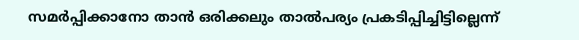സമർപ്പിക്കാനോ താൻ ഒരിക്കലും താൽപര്യം പ്രകടിപ്പിച്ചിട്ടില്ലെന്ന്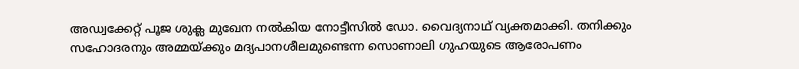അഡ്വക്കേറ്റ് പൂജ ശുക്ല മുഖേന നൽകിയ നോട്ടീസിൽ ഡോ. വൈദ്യനാഥ് വ്യക്തമാക്കി. തനിക്കും സഹോദരനും അമ്മയ്ക്കും മദ്യപാനശീലമുണ്ടെന്ന സൊണാലി ഗുഹയുടെ ആരോപണം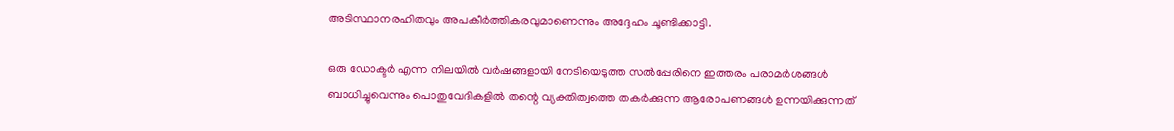അടിസ്ഥാനരഹിതവും അപകീർത്തികരവുമാണെന്നും അദ്ദേഹം ചൂണ്ടിക്കാട്ടി.

ഒരു ഡോക്ടർ എന്ന നിലയിൽ വർഷങ്ങളായി നേടിയെടുത്ത സൽപ്പേരിനെ ഇത്തരം പരാമർശങ്ങൾ ബാധിച്ചുവെന്നും പൊതുവേദികളിൽ തന്റെ വ്യക്തിത്വത്തെ തകർക്കുന്ന ആരോപണങ്ങൾ ഉന്നയിക്കുന്നത്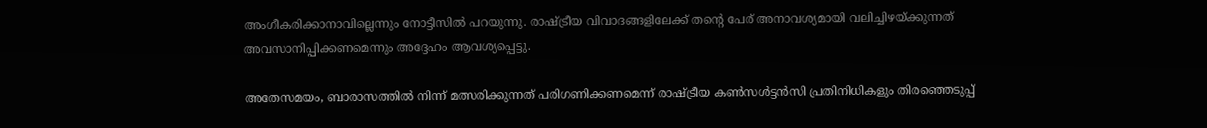അംഗീകരിക്കാനാവില്ലെന്നും നോട്ടീസിൽ പറയുന്നു. രാഷ്ട്രീയ വിവാദങ്ങളിലേക്ക് തന്റെ പേര് അനാവശ്യമായി വലിച്ചിഴയ്ക്കുന്നത് അവസാനിപ്പിക്കണമെന്നും അദ്ദേഹം ആവശ്യപ്പെട്ടു.

അതേസമയം, ബാരാസത്തിൽ നിന്ന് മത്സരിക്കുന്നത് പരിഗണിക്കണമെന്ന് രാഷ്ട്രീയ കൺസൾട്ടൻസി പ്രതിനിധികളും തിരഞ്ഞെടുപ്പ്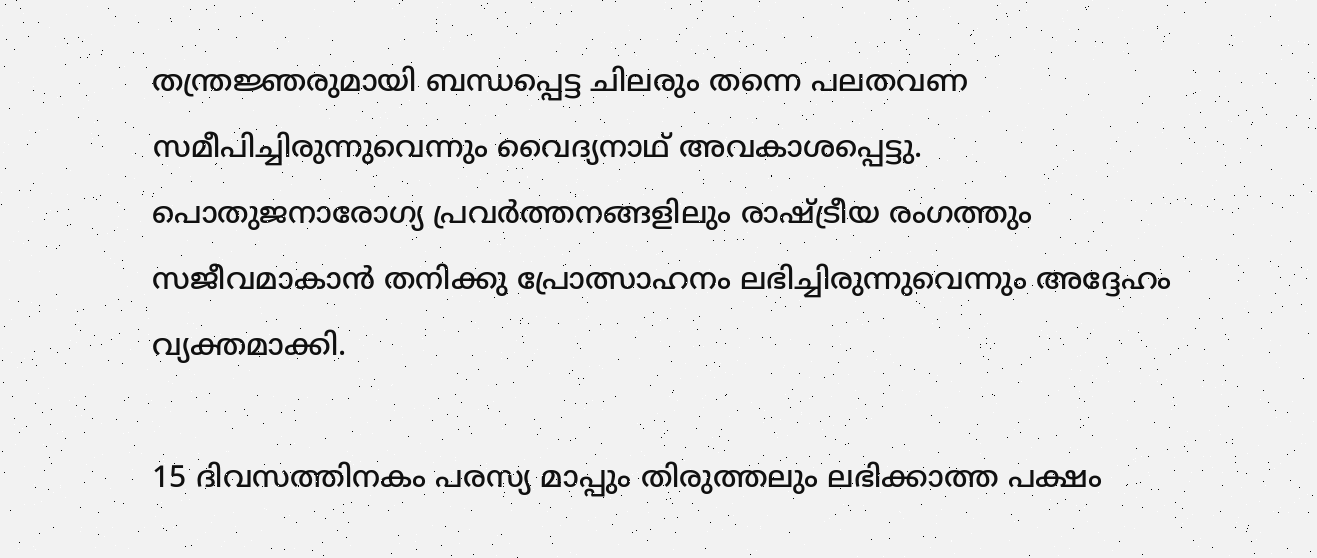തന്ത്രജ്ഞരുമായി ബന്ധപ്പെട്ട ചിലരും തന്നെ പലതവണ സമീപിച്ചിരുന്നുവെന്നും വൈദ്യനാഥ് അവകാശപ്പെട്ടു. പൊതുജനാരോഗ്യ പ്രവർത്തനങ്ങളിലും രാഷ്ട്രീയ രംഗത്തും സജീവമാകാൻ തനിക്കു പ്രോത്സാഹനം ലഭിച്ചിരുന്നുവെന്നും അദ്ദേഹം വ്യക്തമാക്കി.

15 ദിവസത്തിനകം പരസ്യ മാപ്പും തിരുത്തലും ലഭിക്കാത്ത പക്ഷം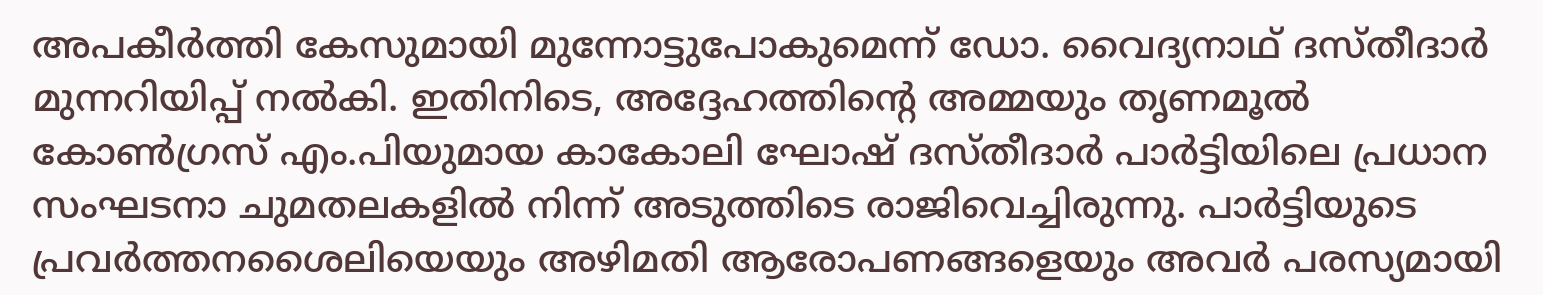അപകീർത്തി കേസുമായി മുന്നോട്ടുപോകുമെന്ന് ഡോ. വൈദ്യനാഥ് ദസ്തീദാർ മുന്നറിയിപ്പ് നൽകി. ഇതിനിടെ, അദ്ദേഹത്തിന്റെ അമ്മയും തൃണമൂൽ കോൺഗ്രസ് എം.പിയുമായ കാകോലി ഘോഷ് ദസ്തീദാർ പാർട്ടിയിലെ പ്രധാന സംഘടനാ ചുമതലകളിൽ നിന്ന് അടുത്തിടെ രാജിവെച്ചിരുന്നു. പാർട്ടിയുടെ പ്രവർത്തനശൈലിയെയും അഴിമതി ആരോപണങ്ങളെയും അവർ പരസ്യമായി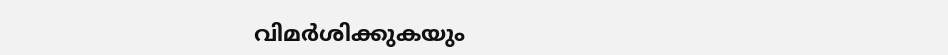വിമർശിക്കുകയും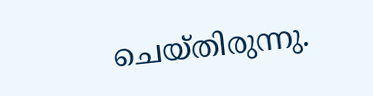ചെയ്തിരുന്നു.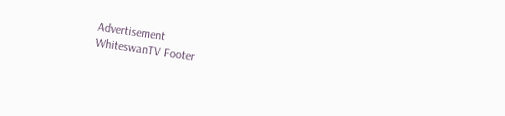Advertisement
WhiteswanTV Footer